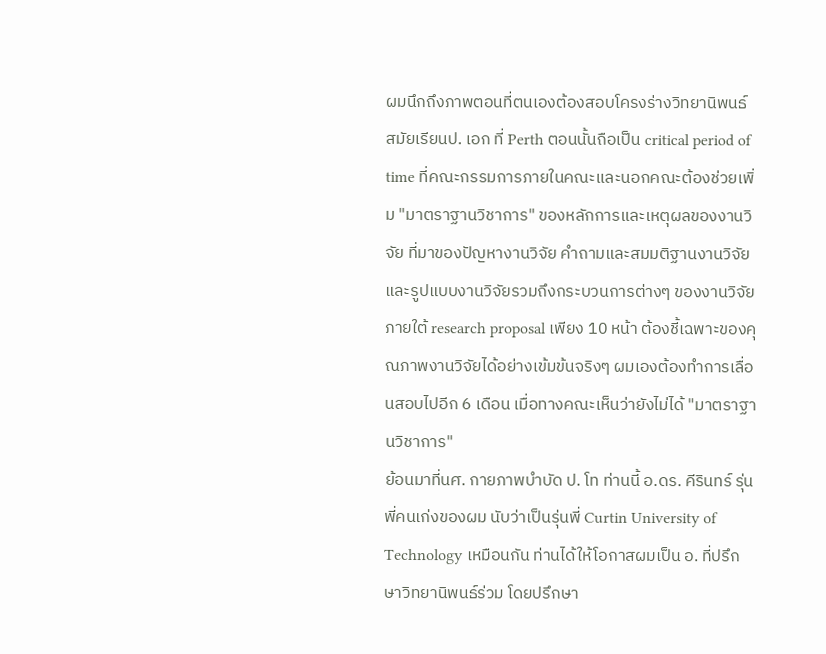ผมนึกถึงภาพตอนที่ตนเองต้องสอบโครงร่างวิทยานิพนธ์ สมัยเรียนป. เอก ที่ Perth ตอนนั้นถือเป็น critical period of time ที่คณะกรรมการภายในคณะและนอกคณะต้องช่วยเพิ่ม "มาตราฐานวิชาการ" ของหลักการและเหตุผลของงานวิจัย ที่มาของปัญหางานวิจัย คำถามและสมมติฐานงานวิจัย และรูปแบบงานวิจัยรวมถึงกระบวนการต่างๆ ของงานวิจัย ภายใต้ research proposal เพียง 10 หน้า ต้องชี้เฉพาะของคุณภาพงานวิจัยได้อย่างเข้มข้นจริงๆ ผมเองต้องทำการเลื่อนสอบไปอีก 6 เดือน เมื่อทางคณะเห็นว่ายังไม่ได้ "มาตราฐานวิชาการ"
ย้อนมาที่นศ. กายภาพบำบัด ป. โท ท่านนี้ อ.ดร. คีรินทร์ รุ่นพี่คนเก่งของผม นับว่าเป็นรุ่นพี่ Curtin University of Technology เหมือนกัน ท่านได้ให้โอกาสผมเป็น อ. ที่ปรึกษาวิทยานิพนธ์ร่วม โดยปรึกษา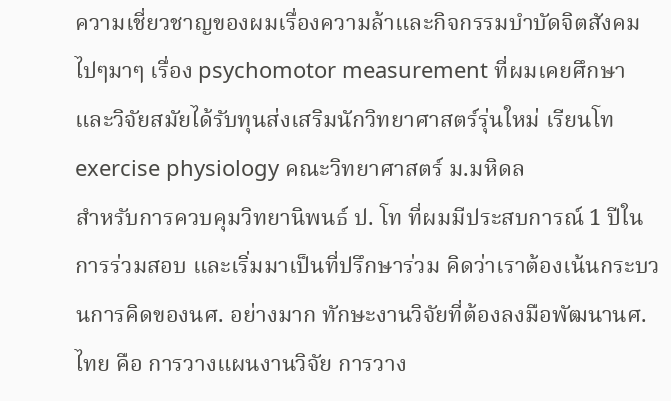ความเชี่ยวชาญของผมเรื่องความล้าและกิจกรรมบำบัดจิตสังคม ไปๆมาๆ เรื่อง psychomotor measurement ที่ผมเคยศึกษาและวิจัยสมัยได้รับทุนส่งเสริมนักวิทยาศาสตร์รุ่นใหม่ เรียนโท exercise physiology คณะวิทยาศาสตร์ ม.มหิดล
สำหรับการควบคุมวิทยานิพนธ์ ป. โท ที่ผมมีประสบการณ์ 1 ปีในการร่วมสอบ และเริ่มมาเป็นที่ปรึกษาร่วม คิดว่าเราต้องเน้นกระบวนการคิดของนศ. อย่างมาก ทักษะงานวิจัยที่ต้องลงมือพัฒนานศ. ไทย คือ การวางแผนงานวิจัย การวาง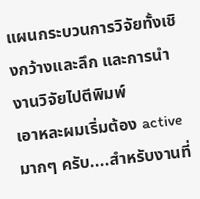แผนกระบวนการวิจัยทั้งเชิงกว้างและลึก และการนำงานวิจัยไปตีพิมพ์
เอาหละผมเริ่มต้อง active มากๆ ครับ....สำหรับงานที่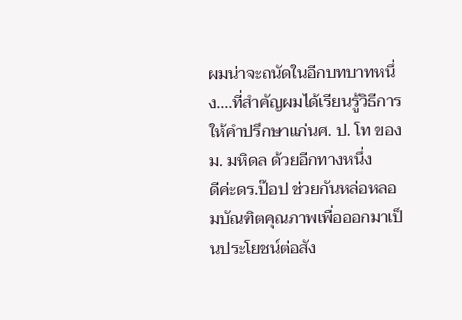ผมน่าจะถนัดในอีกบทบาทหนึ่ง....ที่สำคัญผมได้เรียนรู้วิธีการให้คำปรึกษาแก่นศ. ป. โท ของ ม. มหิดล ด้วยอีกทางหนึ่ง
ดีค่ะดร.ป๊อป ช่วยกันหล่อหลอมบัณฑิตคุณภาพเพื่อออกมาเป็นประโยชน์ต่อสัง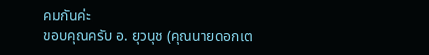คมกันค่ะ
ขอบคุณครับ อ. ยุวนุช (คุณนายดอกเต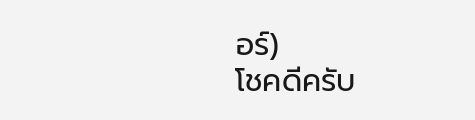อร์)
โชคดีครับ